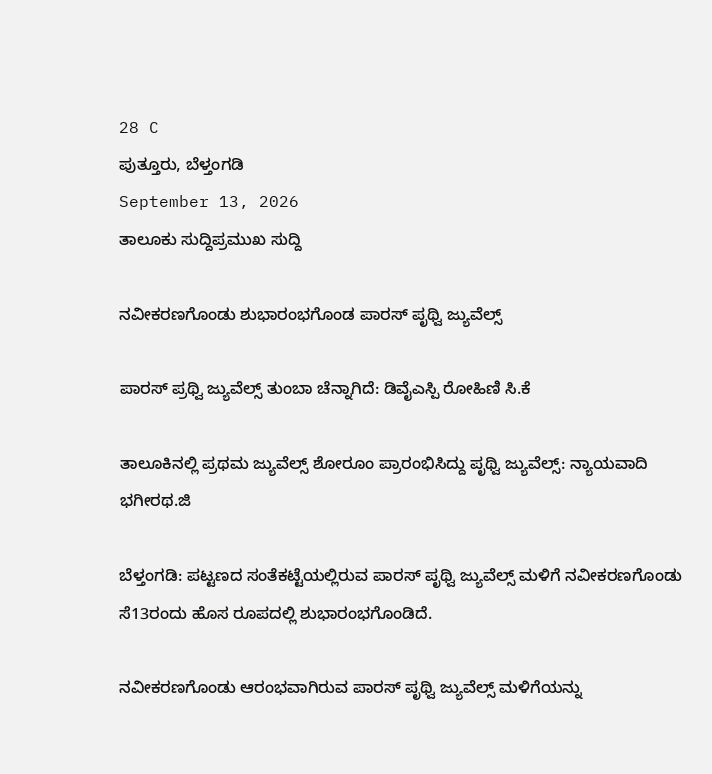28 C
ಪುತ್ತೂರು, ಬೆಳ್ತಂಗಡಿ
September 13, 2026
ತಾಲೂಕು ಸುದ್ದಿಪ್ರಮುಖ ಸುದ್ದಿ

ನವೀಕರಣಗೊಂಡು ಶುಭಾರಂಭಗೊಂಡ ಪಾರಸ್ ಪೃಥ್ವಿ ಜ್ಯುವೆಲ್ಸ್

ಪಾರಸ್ ಪ್ರಥ್ವಿ ಜ್ಯುವೆಲ್ಸ್ ತುಂಬಾ ಚೆನ್ನಾಗಿದೆ: ಡಿವೈಎಸ್ಪಿ ರೋಹಿಣಿ ಸಿ.ಕೆ

ತಾಲೂಕಿನಲ್ಲಿ ಪ್ರಥಮ ಜ್ಯುವೆಲ್ಸ್ ಶೋರೂಂ ಪ್ರಾರಂಭಿಸಿದ್ದು ಪೃಥ್ವಿ ಜ್ಯುವೆಲ್ಸ್: ನ್ಯಾಯವಾದಿ ಭಗೀರಥ.ಜಿ

ಬೆಳ್ತಂಗಡಿ: ಪಟ್ಟಣದ ಸಂತೆಕಟ್ಟೆಯಲ್ಲಿರುವ ಪಾರಸ್ ಪೃಥ್ವಿ ಜ್ಯುವೆಲ್ಸ್ ಮಳಿಗೆ ನವೀಕರಣಗೊಂಡು ಸೆ13ರಂದು ಹೊಸ ರೂಪದಲ್ಲಿ ಶುಭಾರಂಭಗೊಂಡಿದೆ.

ನವೀಕರಣಗೊಂಡು ಆರಂಭವಾಗಿರುವ ಪಾರಸ್ ಪೃಥ್ವಿ ಜ್ಯುವೆಲ್ಸ್ ಮಳಿಗೆಯನ್ನು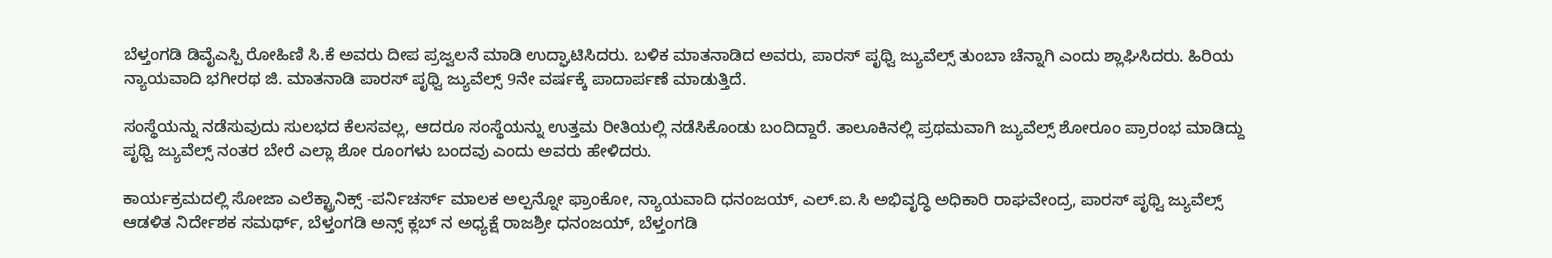ಬೆಳ್ತಂಗಡಿ ಡಿವೈಎಸ್ಪಿ ರೋಹಿಣಿ ಸಿ.ಕೆ ಅವರು ದೀಪ ಪ್ರಜ್ವಲನೆ ಮಾಡಿ ಉದ್ಘಾಟಿಸಿದರು. ಬಳಿಕ ಮಾತನಾಡಿದ ಅವರು, ಪಾರಸ್ ಪೃಥ್ವಿ ಜ್ಯುವೆಲ್ಸ್ ತುಂಬಾ ಚೆನ್ನಾಗಿ ಎಂದು ಶ್ಲಾಘಿಸಿದರು. ಹಿರಿಯ ನ್ಯಾಯವಾದಿ ಭಗೀರಥ ಜಿ. ಮಾತನಾಡಿ ಪಾರಸ್ ಪೃಥ್ವಿ ಜ್ಯುವೆಲ್ಸ್ 9ನೇ ವರ್ಷಕ್ಕೆ ಪಾದಾರ್ಪಣೆ ಮಾಡುತ್ತಿದೆ.

ಸಂಸ್ಥೆಯನ್ನು ನಡೆಸುವುದು ಸುಲಭದ ಕೆಲಸವಲ್ಲ, ಆದರೂ ಸಂಸ್ಥೆಯನ್ನು ಉತ್ತಮ ರೀತಿಯಲ್ಲಿ ನಡೆಸಿಕೊಂಡು ಬಂದಿದ್ದಾರೆ. ತಾಲೂಕಿನಲ್ಲಿ ಪ್ರಥಮವಾಗಿ ಜ್ಯುವೆಲ್ಸ್ ಶೋರೂಂ ಪ್ರಾರಂಭ ಮಾಡಿದ್ದು ಪೃಥ್ವಿ ಜ್ಯುವೆಲ್ಸ್ ನಂತರ ಬೇರೆ ಎಲ್ಲಾ ಶೋ ರೂಂಗಳು ಬಂದವು ಎಂದು ಅವರು ಹೇಳಿದರು.

ಕಾರ್ಯಕ್ರಮದಲ್ಲಿ ಸೋಜಾ ಎಲೆಕ್ಟ್ರಾನಿಕ್ಸ್ -ಪರ್ನಿಚರ್ಸ್‌ ಮಾಲಕ ಅಲ್ಪನ್ನೋ ಫ್ರಾಂಕೋ, ನ್ಯಾಯವಾದಿ ಧನಂಜಯ್, ಎಲ್.ಐ.ಸಿ ಅಭಿವೃದ್ಧಿ ಅಧಿಕಾರಿ ರಾಘವೇಂದ್ರ, ಪಾರಸ್ ಪೃಥ್ವಿ ಜ್ಯುವೆಲ್ಸ್ ಆಡಳಿತ ನಿರ್ದೇಶಕ ಸಮರ್ಥ್, ಬೆಳ್ತಂಗಡಿ ಅನ್ಸ್ ಕ್ಲಬ್ ನ ಅಧ್ಯಕ್ಷೆ ರಾಜಶ್ರೀ ಧನಂಜಯ್, ಬೆಳ್ತಂಗಡಿ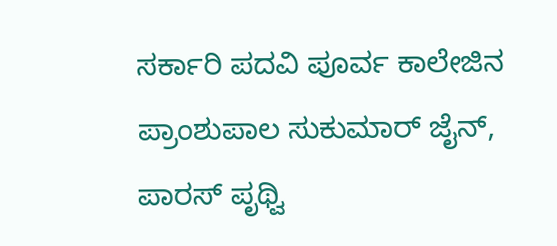ಸರ್ಕಾರಿ ಪದವಿ ಪೂರ್ವ ಕಾಲೇಜಿನ ಪ್ರಾಂಶುಪಾಲ ಸುಕುಮಾ‌ರ್ ಜೈನ್, ಪಾರಸ್ ಪೃಥ್ವಿ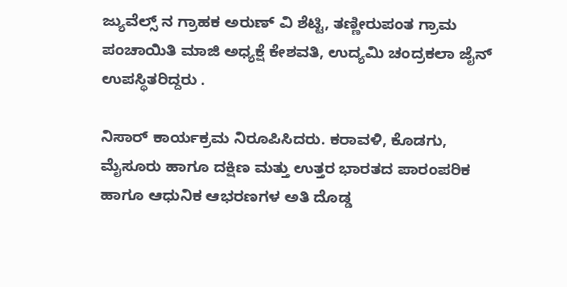ಜ್ಯುವೆಲ್ಸ್ ನ ಗ್ರಾಹಕ ಅರುಣ್ ವಿ ಶೆಟ್ಟಿ, ತಣ್ಣೀರುಪಂತ ಗ್ರಾಮ ಪಂಚಾಯಿತಿ ಮಾಜಿ ಅಧ್ಯಕ್ಷೆ ಕೇಶವತಿ, ಉದ್ಯಮಿ ಚಂದ್ರಕಲಾ ಜೈನ್‌ ಉಪಸ್ಥಿತರಿದ್ದರು .

ನಿಸಾರ್ ಕಾರ್ಯಕ್ರಮ ನಿರೂಪಿಸಿದರು. ಕರಾವಳಿ, ಕೊಡಗು, ಮೈಸೂರು ಹಾಗೂ ದಕ್ಷಿಣ ಮತ್ತು ಉತ್ತರ ಭಾರತದ ಪಾರಂಪರಿಕ ಹಾಗೂ ಆಧುನಿಕ ಆಭರಣಗಳ ಅತಿ ದೊಡ್ಡ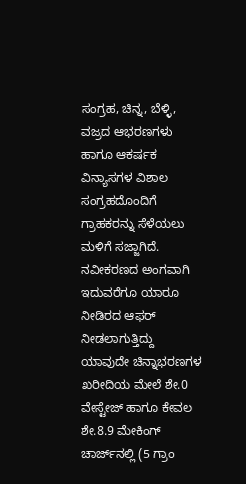ಸಂಗ್ರಹ, ಚಿನ್ನ, ಬೆಳ್ಳಿ, ವಜ್ರದ ಆಭರಣಗಳು ಹಾಗೂ ಆಕರ್ಷಕ ವಿನ್ಯಾಸಗಳ ವಿಶಾಲ ಸಂಗ್ರಹದೊಂದಿಗೆ ಗ್ರಾಹಕರನ್ನು ಸೆಳೆಯಲು ಮಳಿಗೆ ಸಜ್ಜಾಗಿದೆ. ನವೀಕರಣದ ಅಂಗವಾಗಿ ಇದುವರೆಗೂ ಯಾರೂ ನೀಡಿರದ ಆಫರ್ ನೀಡಲಾಗುತ್ತಿದ್ದು ಯಾವುದೇ ಚಿನ್ನಾಭರಣಗಳ ಖರೀದಿಯ ಮೇಲೆ ಶೇ.0 ವೇಸ್ಟೇಜ್ ಹಾಗೂ ಕೇವಲ ಶೇ.8.9 ಮೇಕಿಂಗ್ ಚಾರ್ಜ್‌ನಲ್ಲಿ (5 ಗ್ರಾಂ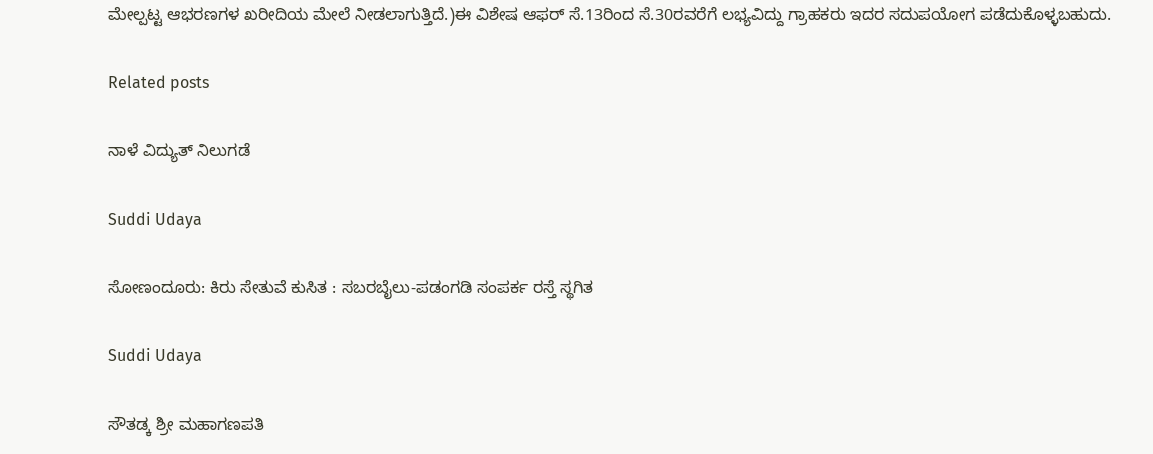ಮೇಲ್ಪಟ್ಟ ಆಭರಣಗಳ ಖರೀದಿಯ ಮೇಲೆ ನೀಡಲಾಗುತ್ತಿದೆ.)ಈ ವಿಶೇಷ ಆಫರ್ ಸೆ.13ರಿಂದ ಸೆ.30ರವರೆಗೆ ಲಭ್ಯವಿದ್ದು ಗ್ರಾಹಕರು ಇದರ ಸದುಪಯೋಗ ಪಡೆದುಕೊಳ್ಳಬಹುದು.

Related posts

ನಾಳೆ ವಿದ್ಯುತ್‌ ನಿಲುಗಡೆ

Suddi Udaya

ಸೋಣಂದೂರು: ಕಿರು ಸೇತುವೆ ಕುಸಿತ : ಸಬರಬೈಲು-ಪಡಂಗಡಿ ಸಂಪರ್ಕ ರಸ್ತೆ ಸ್ಥಗಿತ

Suddi Udaya

ಸೌತಡ್ಕ ಶ್ರೀ ಮಹಾಗಣಪತಿ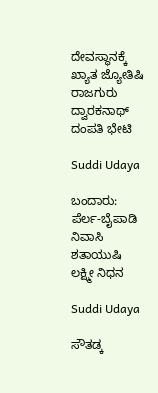ದೇವಸ್ಥಾನಕ್ಕೆ ಖ್ಯಾತ ಜ್ಯೋತಿಷಿ ರಾಜಗುರು ದ್ವಾರಕನಾಥ್ ದಂಪತಿ ಭೇಟಿ

Suddi Udaya

ಬಂದಾರು: ಪೆರ್ಲ-ಬೈಪಾಡಿ ನಿವಾಸಿ ಶತಾಯುಷಿ ಲಕ್ಷ್ಮೀ ನಿಧನ

Suddi Udaya

ಸೌತಡ್ಕ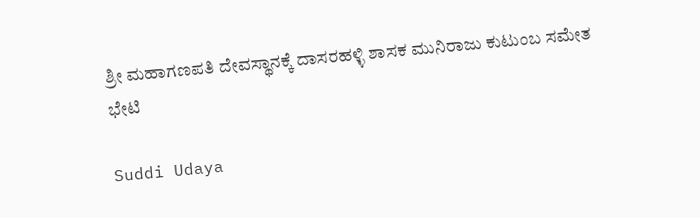ಶ್ರೀ ಮಹಾಗಣಪತಿ ದೇವಸ್ಥಾನಕ್ಕೆ ದಾಸರಹಳ್ಳಿ ಶಾಸಕ ಮುನಿರಾಜು ಕುಟುಂಬ ಸಮೇತ ಭೇಟಿ

Suddi Udaya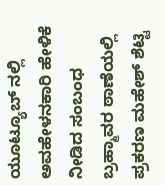ಯೂಟ್ಯೂಬ್ ನಲ್ಲಿ ಅವಹೇಳನಕಾರಿ ಹೇಳಿಕೆ ನೀಡಿದ ಸಂಬಂಧ ಬ್ರಹ್ಮಾವರ ಠಾಣೆಯಲ್ಲಿ ಪ್ರಕರಣ ಮಹೇಶ್ ಶೆಟ್ಟಿ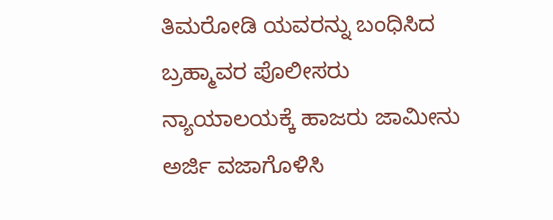ತಿಮರೋಡಿ ಯವರನ್ನು ಬಂಧಿಸಿದ ಬ್ರಹ್ಮಾವರ ಪೊಲೀಸರು ನ್ಯಾಯಾಲಯಕ್ಕೆ ಹಾಜರು ಜಾಮೀನು ಅರ್ಜಿ ವಜಾಗೊಳಿಸಿ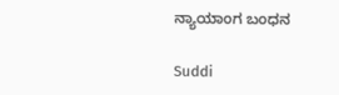ನ್ಯಾಯಾಂಗ ಬಂಧನ

Suddi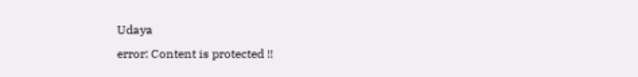Udaya
error: Content is protected !!